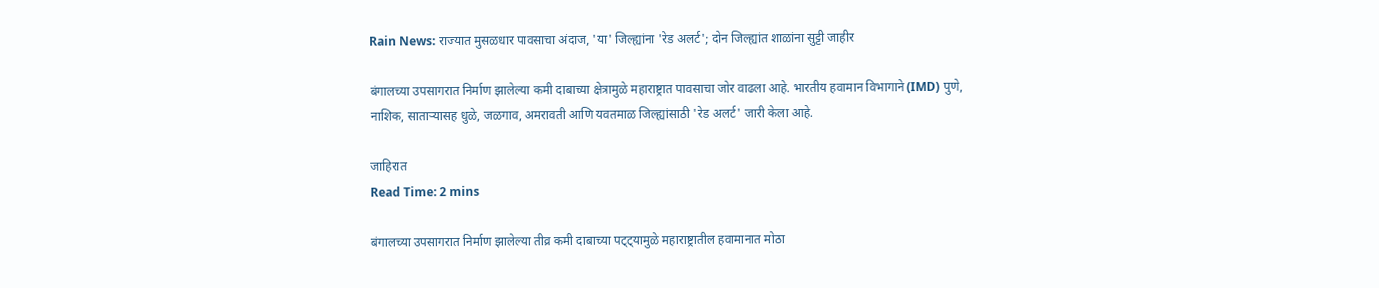Rain News: राज्यात मुसळधार पावसाचा अंदाज, 'या' जिल्ह्यांना 'रेड अलर्ट'; दोन जिल्ह्यांत शाळांना सुट्टी जाहीर

बंगालच्या उपसागरात निर्माण झालेल्या कमी दाबाच्या क्षेत्रामुळे महाराष्ट्रात पावसाचा जोर वाढला आहे. भारतीय हवामान विभागाने (IMD) पुणे, नाशिक, साताऱ्यासह धुळे, जळगाव, अमरावती आणि यवतमाळ जिल्ह्यांसाठी 'रेड अलर्ट' जारी केला आहे.

जाहिरात
Read Time: 2 mins

बंगालच्या उपसागरात निर्माण झालेल्या तीव्र कमी दाबाच्या पट्ट्यामुळे महाराष्ट्रातील हवामानात मोठा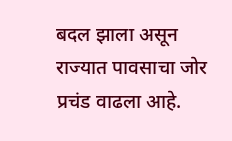बदल झाला असून राज्यात पावसाचा जोर प्रचंड वाढला आहे.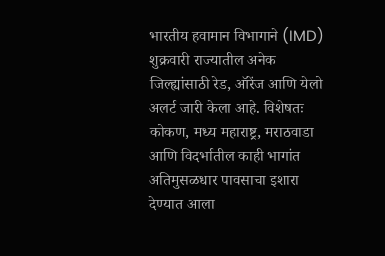भारतीय हवामान विभागाने (IMD) शुक्रवारी राज्यातील अनेक जिल्ह्यांसाठी रेड, ऑरेंज आणि येलो अलर्ट जारी केला आहे. विशेषतः कोकण, मध्य महाराष्ट्र, मराठवाडा आणि विदर्भातील काही भागांत अतिमुसळधार पावसाचा इशारा देण्यात आला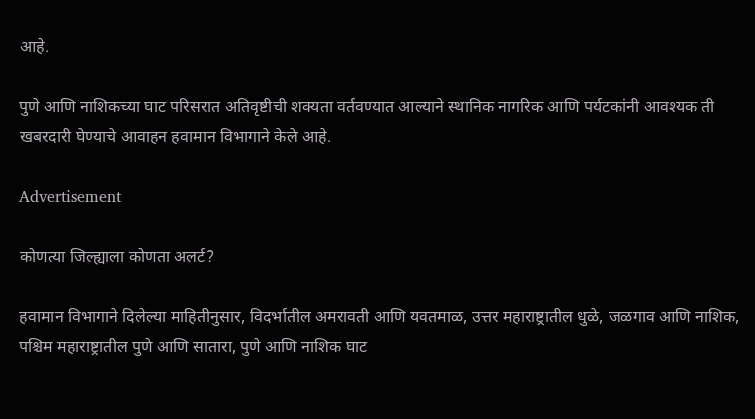आहे.

पुणे आणि नाशिकच्या घाट परिसरात अतिवृष्टीची शक्यता वर्तवण्यात आल्याने स्थानिक नागरिक आणि पर्यटकांनी आवश्यक ती खबरदारी घेण्याचे आवाहन हवामान विभागाने केले आहे.

Advertisement

कोणत्या जिल्ह्याला कोणता अलर्ट?

हवामान विभागाने दिलेल्या माहितीनुसार, विदर्भातील अमरावती आणि यवतमाळ, उत्तर महाराष्ट्रातील धुळे, जळगाव आणि नाशिक, पश्चिम महाराष्ट्रातील पुणे आणि सातारा, पुणे आणि नाशिक घाट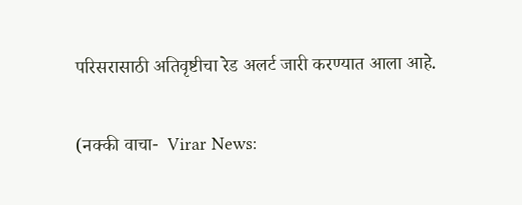परिसरासाठी अतिवृष्टीचा रेड अलर्ट जारी करण्यात आला आहे.

(नक्की वाचा-  Virar News: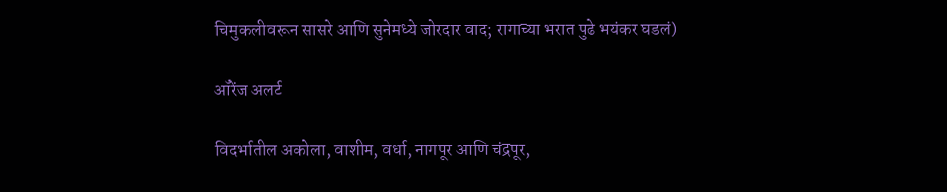चिमुकलीवरून सासरे आणि सुनेमध्ये जोरदार वाद; रागाच्या भरात पुढे भयंकर घडलं)

ऑरेंज अलर्ट

विदर्भातील अकोला, वाशीम, वर्धा, नागपूर आणि चंद्रपूर,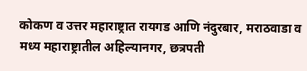कोकण व उत्तर महाराष्ट्रात रायगड आणि नंदुरबार, मराठवाडा व मध्य महाराष्ट्रातील अहिल्यानगर, छत्रपती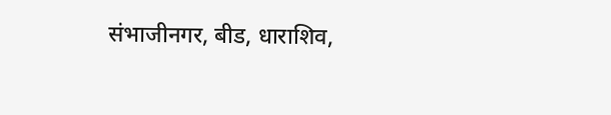संभाजीनगर, बीड, धाराशिव,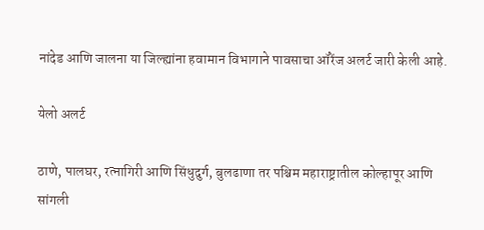नांदेड आणि जालना या जिल्ह्यांना हवामान विभागाने पावसाचा ऑरेंज अलर्ट जारी केली आहे.

येलो अलर्ट

ठाणे, पालघर, रत्नागिरी आणि सिंधुदुर्ग, बुलढाणा तर पश्चिम महाराष्ट्रातील कोल्हापूर आणि सांगली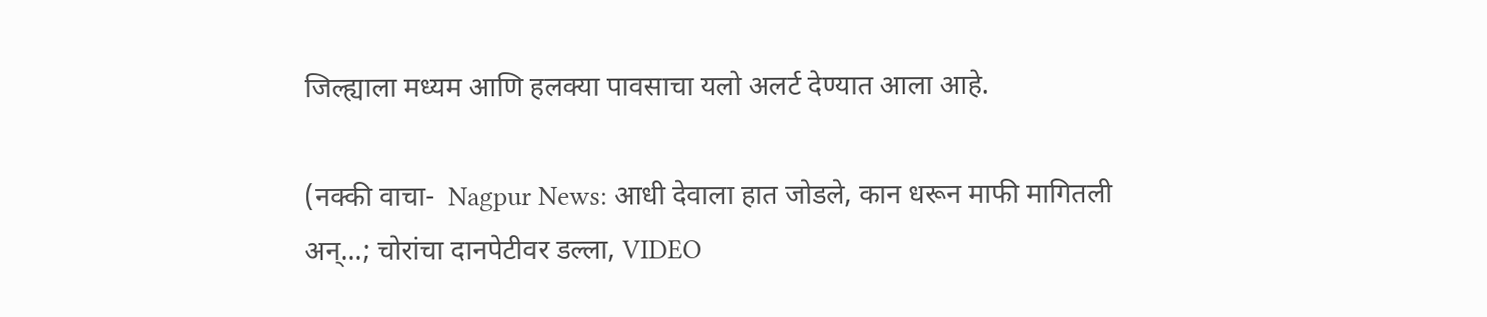जिल्ह्याला मध्यम आणि हलक्या पावसाचा यलो अलर्ट देण्यात आला आहे.

(नक्की वाचा-  Nagpur News: आधी देवाला हात जोडले, कान धरून माफी मागितली अन्...; चोरांचा दानपेटीवर डल्ला, VIDEO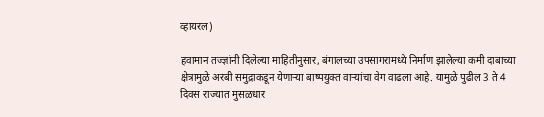व्हायरल)

हवामान तज्ज्ञांनी दिलेल्या माहितीनुसार, बंगालच्या उपसागरामध्ये निर्माण झालेल्या कमी दाबाच्या क्षेत्रामुळे अरबी समुद्राकडून येणाऱ्या बाष्पयुक्त वाऱ्यांचा वेग वाढला आहे. यामुळे पुढील 3 ते 4 दिवस राज्यात मुसळधार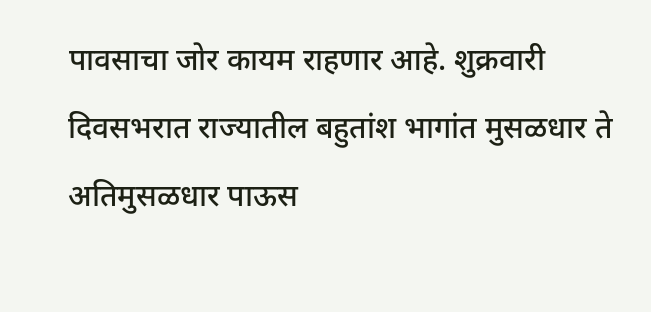पावसाचा जोर कायम राहणार आहे. शुक्रवारी दिवसभरात राज्यातील बहुतांश भागांत मुसळधार ते अतिमुसळधार पाऊस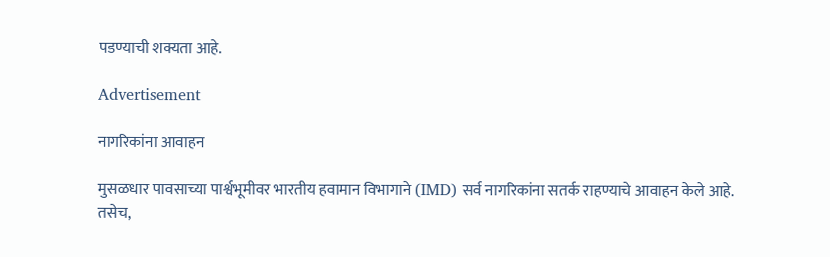पडण्याची शक्यता आहे.

Advertisement

नागरिकांना आवाहन

मुसळधार पावसाच्या पार्श्वभूमीवर भारतीय हवामान विभागाने (IMD) सर्व नागरिकांना सतर्क राहण्याचे आवाहन केले आहे. तसेच,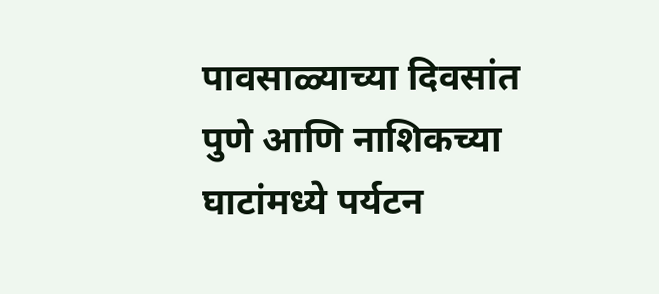पावसाळ्याच्या दिवसांत पुणे आणि नाशिकच्या घाटांमध्ये पर्यटन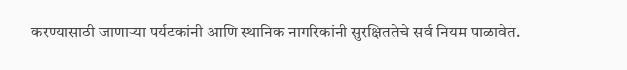करण्यासाठी जाणाऱ्या पर्यटकांनी आणि स्थानिक नागरिकांनी सुरक्षिततेचे सर्व नियम पाळावेत.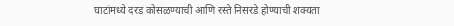घाटांमध्ये दरड कोसळण्याची आणि रस्ते निसरडे होण्याची शक्यता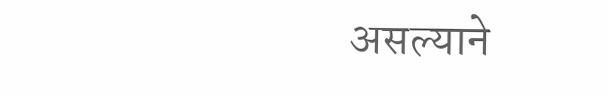असल्याने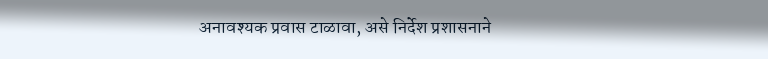अनावश्यक प्रवास टाळावा, असे निर्देश प्रशासनाने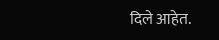दिले आहेत.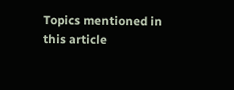Topics mentioned in this article